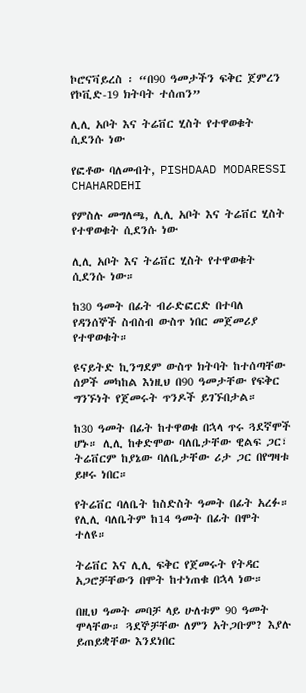ኮሮናቫይረስ ፡ “በ90 ዓመታችን ፍቅር ጀምረን የኮቪድ-19 ክትባት ተሰጠን”

ሊሊ አቦት እና ትሬቨር ሂስት የተዋወቁት ሲደንሱ ነው

የፎቶው ባለመብት, PISHDAAD MODARESSI CHAHARDEHI

የምስሉ መግለጫ, ሊሊ አቦት እና ትሬቨር ሂስት የተዋወቁት ሲደንሱ ነው

ሊሊ አቦት እና ትሬቨር ሂስት የተዋወቁት ሲደንሱ ነው።

ከ30 ዓመት በፊት ብራድፎርድ በተባለ የዳንሰኞች ስብስብ ውስጥ ነበር መጀመሪያ የተዋወቁት።

ዩናይትድ ኪንግደም ውስጥ ክትባት ከተሰጣቸው ሰዎች መካከል እነዚህ በ90 ዓመታቸው የፍቅር ግንኙነት የጀመሩት ጥንዶች ይገኙበታል።

ከ30 ዓመት በፊት ከተዋወቁ በኋላ ጥሩ ጓደኛሞች ሆኑ። ሊሊ ከቀድሞው ባለቤታቸው ዊልፍ ጋር፣ ትሬቨርም ከያኔው ባለቤታቸው ሪታ ጋር በየግዛቱ ይዞሩ ነበር።

የትሬቨር ባለቤት ከስድስት ዓመት በፊት አረፉ። የሊሊ ባለቤትም ከ14 ዓመት በፊት በሞት ተለዩ።

ትሬቨር እና ሊሊ ፍቅር የጀመሩት የትዳር አጋሮቻቸውን በሞት ከተነጠቁ በኋላ ነው።

በዚህ ዓመት መባቻ ላይ ሁለቱም 90 ዓመት ሞላቸው። ጓደኞቻቸው ለምን አትጋቡም? እያሉ ይጠይቋቸው እንደነበር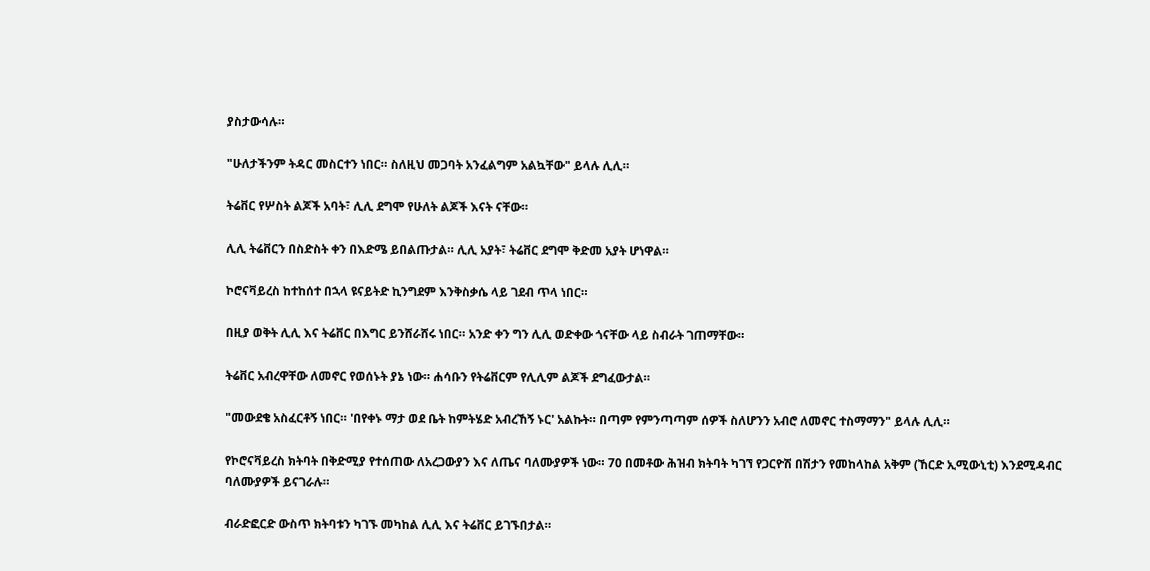ያስታውሳሉ።

"ሁለታችንም ትዳር መስርተን ነበር። ስለዚህ መጋባት አንፈልግም አልኳቸው" ይላሉ ሊሊ።

ትሬቨር የሦስት ልጆች አባት፣ ሊሊ ደግሞ የሁለት ልጆች እናት ናቸው።

ሊሊ ትሬቨርን በስድስት ቀን በእድሜ ይበልጡታል። ሊሊ አያት፣ ትሬቨር ደግሞ ቅድመ አያት ሆነዋል።

ኮሮናቫይረስ ከተከሰተ በኋላ ዩናይትድ ኪንግደም እንቅስቃሴ ላይ ገደብ ጥላ ነበር።

በዚያ ወቅት ሊሊ እና ትሬቨር በእግር ይንሸራሸሩ ነበር። አንድ ቀን ግን ሊሊ ወድቀው ጎናቸው ላይ ስብራት ገጠማቸው።

ትሬቨር አብረዋቸው ለመኖር የወሰኑት ያኔ ነው። ሐሳቡን የትሬቨርም የሊሊም ልጆች ደግፈውታል።

"መውደቄ አስፈርቶኝ ነበር። 'በየቀኑ ማታ ወደ ቤት ከምትሄድ አብረኸኝ ኑር' አልኩት። በጣም የምንጣጣም ሰዎች ስለሆንን አብሮ ለመኖር ተስማማን" ይላሉ ሊሊ።

የኮሮናቫይረስ ክትባት በቅድሚያ የተሰጠው ለአረጋውያን እና ለጤና ባለሙያዎች ነው። 70 በመቶው ሕዝብ ክትባት ካገኘ የጋርዮሽ በሽታን የመከላከል አቅም (ኸርድ ኢሚውኒቲ) እንደሚዳብር ባለሙያዎች ይናገራሉ።

ብራድፎርድ ውስጥ ክትባቱን ካገኙ መካከል ሊሊ እና ትሬቨር ይገኙበታል።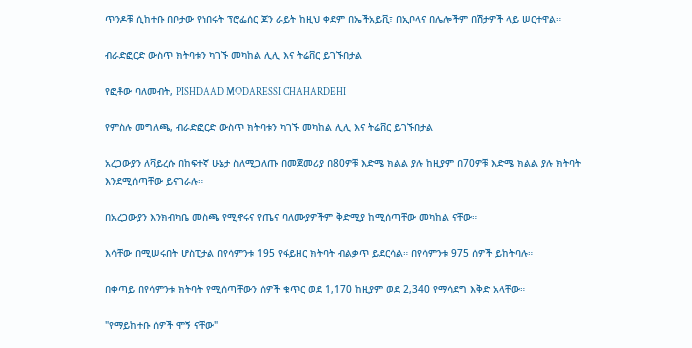ጥንዶቹ ሲከተቡ በቦታው የነበሩት ፕሮፌሰር ጆን ራይት ከዚህ ቀደም በኤችአይቪ፣ በኢቦላና በሌሎችም በሽታዎች ላይ ሠርተዋል።

ብራድፎርድ ውስጥ ክትባቱን ካገኙ መካከል ሊሊ እና ትሬቨር ይገኙበታል

የፎቶው ባለመብት, PISHDAAD MODARESSI CHAHARDEHI

የምስሉ መግለጫ, ብራድፎርድ ውስጥ ክትባቱን ካገኙ መካከል ሊሊ እና ትሬቨር ይገኙበታል

አረጋውያን ለቫይረሱ በከፍተኛ ሁኔታ ስለሚጋለጡ በመጀመሪያ በ80ዎቹ እድሜ ክልል ያሉ ከዚያም በ70ዎቹ እድሜ ክልል ያሉ ክትባት እንደሚሰጣቸው ይናገራሉ።

በአረጋውያን እንክብካቤ መስጫ የሚኖሩና የጤና ባለሙያዎችም ቅድሚያ ከሚሰጣቸው መካከል ናቸው።

እሳቸው በሚሠሩበት ሆስፒታል በየሳምንቱ 195 የፋይዘር ክትባት ብልቃጥ ይደርሳል። በየሳምንቱ 975 ሰዎች ይከትባሉ።

በቀጣይ በየሳምንቱ ክትባት የሚሰጣቸውን ሰዎች ቁጥር ወደ 1,170 ከዚያም ወደ 2,340 የማሳደግ እቅድ አላቸው።

"የማይከተቡ ሰዎች ሞኝ ናቸው"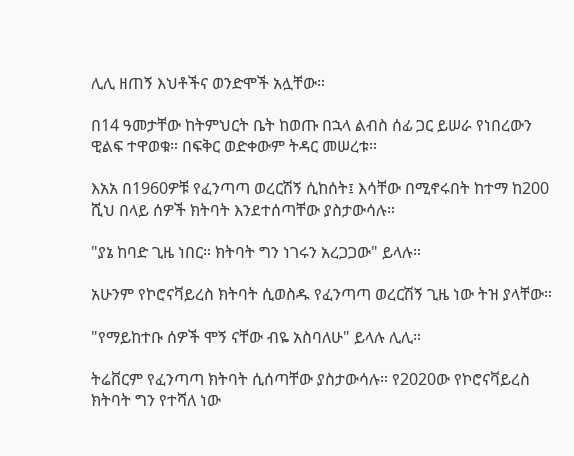ሊሊ ዘጠኝ እህቶችና ወንድሞች አሏቸው።

በ14 ዓመታቸው ከትምህርት ቤት ከወጡ በኋላ ልብስ ሰፊ ጋር ይሠራ የነበረውን ዊልፍ ተዋወቁ። በፍቅር ወድቀውም ትዳር መሠረቱ።

እአአ በ1960ዎቹ የፈንጣጣ ወረርሽኝ ሲከሰት፤ እሳቸው በሚኖሩበት ከተማ ከ200 ሺህ በላይ ሰዎች ክትባት እንደተሰጣቸው ያስታውሳሉ።

"ያኔ ከባድ ጊዜ ነበር። ክትባት ግን ነገሩን አረጋጋው" ይላሉ።

አሁንም የኮሮናቫይረስ ክትባት ሲወስዱ የፈንጣጣ ወረርሽኝ ጊዜ ነው ትዝ ያላቸው።

"የማይከተቡ ሰዎች ሞኝ ናቸው ብዬ አስባለሁ" ይላሉ ሊሊ።

ትሬቨርም የፈንጣጣ ክትባት ሲሰጣቸው ያስታውሳሉ። የ2020ው የኮሮናቫይረስ ክትባት ግን የተሻለ ነው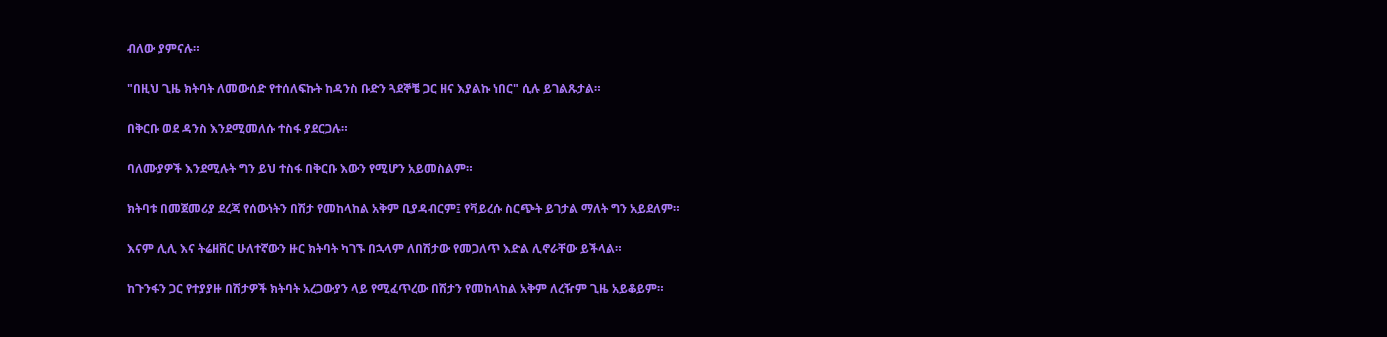ብለው ያምናሉ።

"በዚህ ጊዜ ክትባት ለመውሰድ የተሰለፍኩት ከዳንስ ቡድን ጓደኞቼ ጋር ዘና እያልኩ ነበር" ሲሉ ይገልጹታል።

በቅርቡ ወደ ዳንስ እንደሚመለሱ ተስፋ ያደርጋሉ።

ባለሙያዎች እንደሚሉት ግን ይህ ተስፋ በቅርቡ እውን የሚሆን አይመስልም።

ክትባቱ በመጀመሪያ ደረጃ የሰውነትን በሽታ የመከላከል አቅም ቢያዳብርም፤ የቫይረሱ ስርጭት ይገታል ማለት ግን አይደለም።

እናም ሊሊ እና ትሬዘቨር ሁለተኛውን ዙር ክትባት ካገኙ በኋላም ለበሽታው የመጋለጥ እድል ሊኖራቸው ይችላል።

ከጉንፋን ጋር የተያያዙ በሽታዎች ክትባት አረጋውያን ላይ የሚፈጥረው በሽታን የመከላከል አቅም ለረዥም ጊዜ አይቆይም።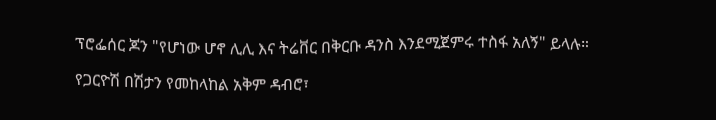ፕሮፌሰር ጆን "የሆነው ሆኖ ሊሊ እና ትሬቨር በቅርቡ ዳንስ እንደሚጀምሩ ተስፋ አለኝ" ይላሉ።

የጋርዮሽ በሽታን የመከላከል አቅም ዳብሮ፣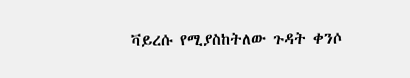ቫይረሱ የሚያስከትለው ጉዳት ቀንሶ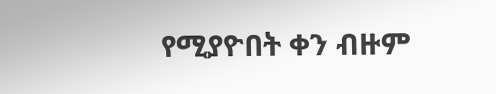የሚያዮበት ቀን ብዙም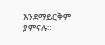እንደማይርቅም ያምናሉ።